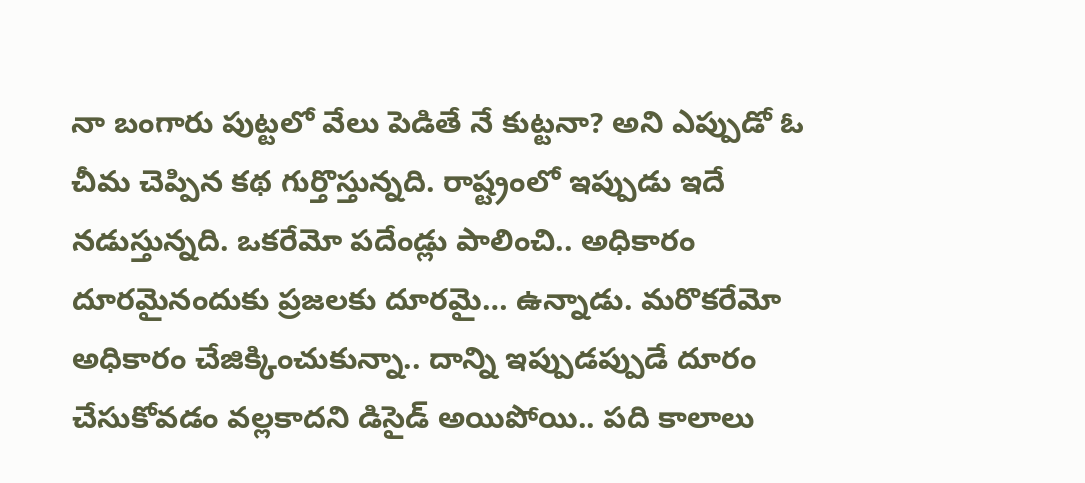నా బంగారు పుట్టలో వేలు పెడితే నే కుట్టనా? అని ఎప్పుడో ఓ చీమ చెప్పిన కథ గుర్తొస్తున్నది. రాష్ట్రంలో ఇప్పుడు ఇదే నడుస్తున్నది. ఒకరేమో పదేండ్లు పాలించి.. అధికారం దూరమైనందుకు ప్రజలకు దూరమై… ఉన్నాడు. మరొకరేమో అధికారం చేజిక్కించుకున్నా.. దాన్ని ఇప్పుడప్పుడే దూరం చేసుకోవడం వల్లకాదని డిసైడ్ అయిపోయి.. పది కాలాలు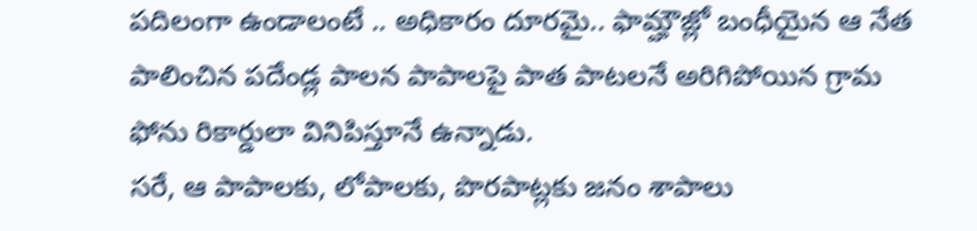పదిలంగా ఉండాలంటే .. అధికారం దూరమై.. ఫామ్హౌజ్లో బంధీయైన ఆ నేత పాలించిన పదేండ్ల పాలన పాపాలపై పాత పాటలనే అరిగిపోయిన గ్రామ ఫోను రికార్డులా వినిపిస్తూనే ఉన్నాడు.
సరే, ఆ పాపాలకు, లోపాలకు, పొరపాట్లకు జనం శాపాలు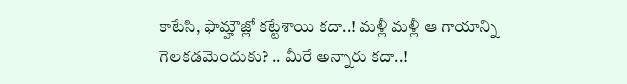కాటేసి, ఫామ్హౌజ్లో కట్టేశాయి కదా..! మళ్లీ మళ్లీ ఆ గాయాన్ని గెలకడమెందుకు? .. మీరే అన్నారు కదా..!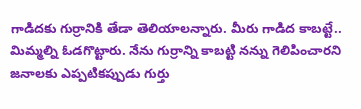గాడిదకు గుర్రానికి తేడా తెలియాలన్నారు. మీరు గాడిద కాబట్టే.. మిమ్మల్ని ఓడగొట్టారు. నేను గుర్రాన్ని కాబట్టి నన్ను గెలిపించారని జనాలకు ఎప్పటికప్పుడు గుర్తు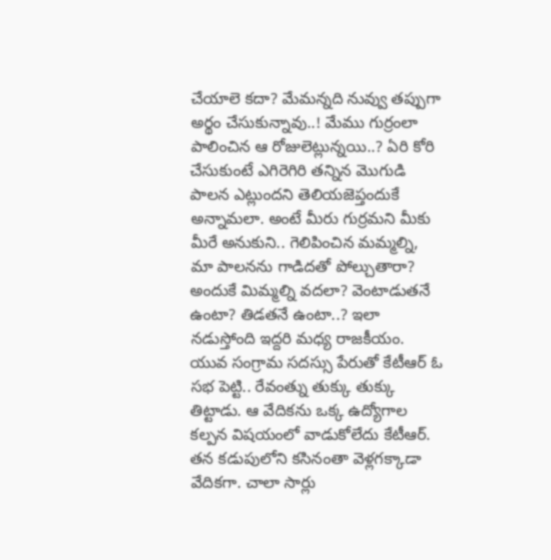చేయాలె కదా? మేమన్నది నువ్వు తప్పుగా అర్థం చేసుకున్నావు..! మేము గుర్రంలా పాలించిన ఆ రోజులెట్లున్నయి..? ఏరి కోరి చేసుకుంటే ఎగిరెగిరి తన్నిన మొగుడి పాలన ఎట్లుందని తెలియజెప్తందుకే అన్నామలా. అంటే మీరు గుర్రమని మీకు మీరే అనుకుని.. గెలిపించిన మమ్మల్ని, మా పాలనను గాడిదతో పోల్చుతారా? అందుకే మిమ్మల్ని వదలా? వెంటాడుతనే ఉంటా? తిడతనే ఉంటా..? ఇలా నడుస్తోంది ఇద్దరి మధ్య రాజకీయం.
యువ సంగ్రామ సదస్సు పేరుతో కేటీఆర్ ఓ సభ పెట్టి.. రేవంత్ను తుక్కు తుక్కు తిట్టాడు. ఆ వేదికను ఒక్క ఉద్యోగాల కల్పన విషయంలో వాడుకోలేదు కేటీఆర్. తన కడుపులోని కసినంతా వెళ్లగక్కాడా వేదికగా. చాలా సార్లు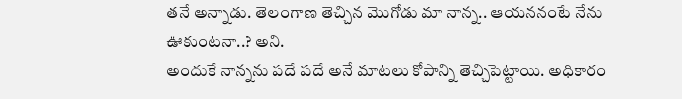తనే అన్నాడు. తెలంగాణ తెచ్చిన మొగోడు మా నాన్న.. ఆయననంటే నేను ఊకుంటనా..? అని.
అందుకే నాన్నను పదే పదే అనే మాటలు కోపాన్ని తెచ్చిపెట్టాయి. అధికారం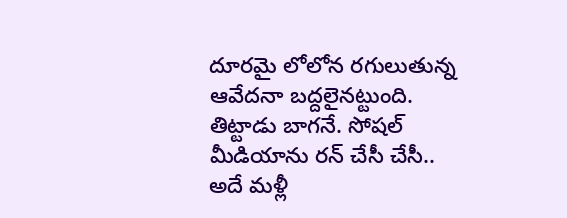దూరమై లోలోన రగులుతున్న ఆవేదనా బద్దలైనట్టుంది. తిట్టాడు బాగనే. సోషల్ మీడియాను రన్ చేసీ చేసీ.. అదే మళ్లీ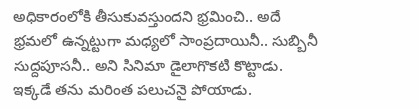అధికారంలోకి తీసుకువస్తుందని భ్రమించి.. అదే భ్రమలో ఉన్నట్టుగా మధ్యలో సాంప్రదాయినీ.. సుబ్బినీ సుద్దపూసనీ.. అని సినిమా డైలాగొకటి కొట్టాడు. ఇక్కడే తను మరింత పలుచనై పోయాడు.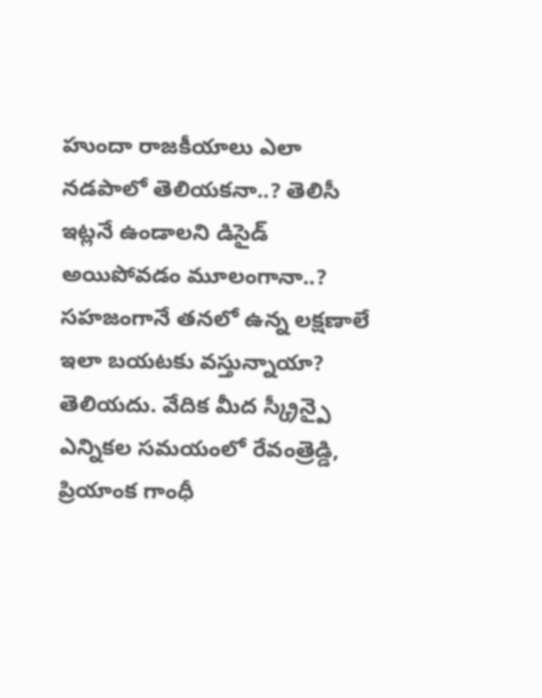హుందా రాజకీయాలు ఎలా నడపాలో తెలియకనా..? తెలిసీ ఇట్లనే ఉండాలని డిసైడ్ అయిపోవడం మూలంగానా..? సహజంగానే తనలో ఉన్న లక్షణాలే ఇలా బయటకు వస్తున్నాయా? తెలియదు. వేదిక మీద స్క్రీన్పై ఎన్నికల సమయంలో రేవంత్రెడ్డి, ప్రియాంక గాంధీ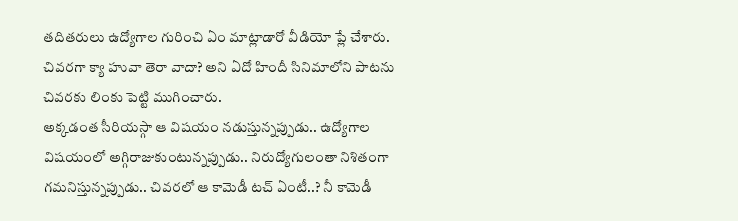తదితరులు ఉద్యోగాల గురించి ఏం మాట్లాడారో వీడియో ప్లే చేశారు. చివరగా క్యా హువా తెరా వాదా? అని ఏదో హిందీ సినిమాలోని పాటను చివరకు లింకు పెట్టి ముగించారు.
అక్కడంత సీరియస్గా ఆ విషయం నడుస్తున్నప్పుడు.. ఉద్యోగాల విషయంలో అగ్గిరాజుకుంటున్నప్పుడు.. నిరుద్యోగులంతా నిశితంగా గమనిస్తున్నప్పుడు.. చివరలో ఆ కామెడీ టచ్ ఏంటీ..? నీ కామెడీ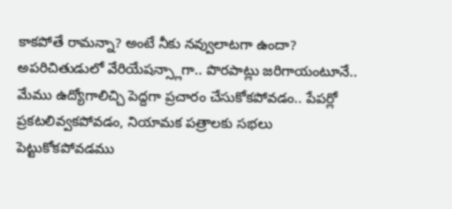కాకపోతే రామన్నా? అంటే నీకు నవ్వులాటగా ఉందా?
అపరిచితుడులో వేరియేషన్స్లాగా.. పొరపాట్లు జరిగాయంటూనే.. మేము ఉద్యోగాలిచ్చి పెద్దగా ప్రచారం చేసుకోకపోవడం.. పేపర్లో ప్రకటలివ్వకపోవడం, నియామక పత్రాలకు సభలు పెట్టుకోకపోవడము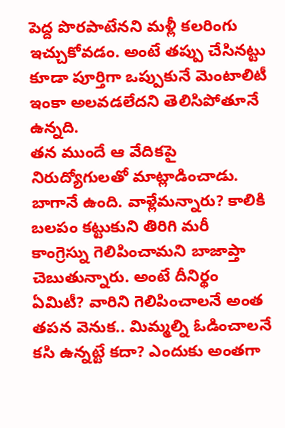పెద్ద పొరపాటేనని మళ్లీ కలరింగు ఇచ్చుకోవడం. అంటే తప్పు చేసినట్టు కూడా పూర్తిగా ఒప్పుకునే మెంటాలిటీ ఇంకా అలవడలేదని తెలిసిపోతూనే ఉన్నది.
తన ముందే ఆ వేదికపై నిరుద్యోగులతో మాట్లాడించాడు. బాగానే ఉంది. వాళ్లేమన్నారు? కాలికి బలపం కట్టుకుని తిరిగి మరీ కాంగ్రెస్ను గెలిపించామని బాజాప్తా చెబుతున్నారు. అంటే దీనిర్థం ఏమిటీ? వారిని గెలిపించాలనే అంత తపన వెనుక.. మిమ్మల్ని ఓడించాలనే కసి ఉన్నట్టే కదా? ఎందుకు అంతగా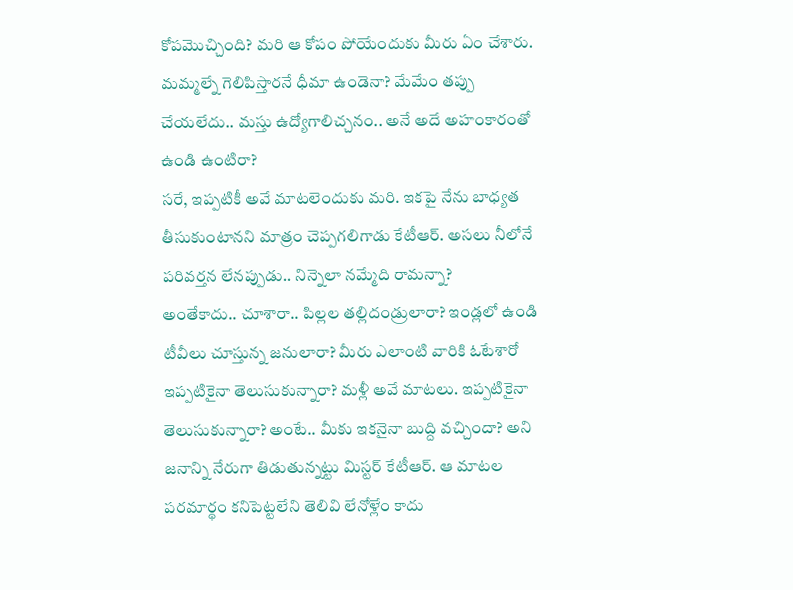కోపమొచ్చింది? మరి ఆ కోపం పోయేందుకు మీరు ఏం చేశారు. మమ్మల్నే గెలిపిస్తారనే ధీమా ఉండెనా? మేమేం తప్పు చేయలేదు.. మస్తు ఉద్యోగాలిచ్చనం.. అనే అదే అహంకారంతో ఉండి ఉంటిరా?
సరే, ఇప్పటికీ అవే మాటలెందుకు మరి. ఇకపై నేను బాధ్యత తీసుకుంటానని మాత్రం చెప్పగలిగాడు కేటీఆర్. అసలు నీలోనే పరివర్తన లేనప్పుడు.. నిన్నెలా నమ్మేది రామన్నా?
అంతేకాదు.. చూశారా.. పిల్లల తల్లిదండ్రులారా? ఇండ్లలో ఉండి టీవీలు చూస్తున్న జనులారా? మీరు ఎలాంటి వారికి ఓటేశారో ఇప్పటికైనా తెలుసుకున్నారా? మళ్లీ అవే మాటలు. ఇప్పటికైనా తెలుసుకున్నారా? అంటే.. మీకు ఇకనైనా బుద్ది వచ్చిందా? అని జనాన్ని నేరుగా తిడుతున్నట్టు మిస్టర్ కేటీఆర్. ఆ మాటల పరమార్థం కనిపెట్టలేని తెలివి లేనోళ్లేం కాదు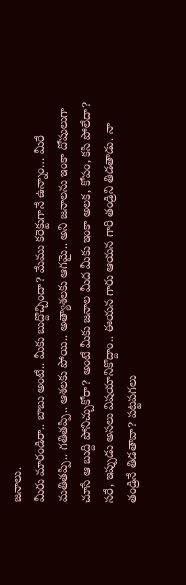జనాలు.
మీరు మారండిరా.. బాబు అంటే.. మీకు బుద్దొచ్చిందా? మేము కరెక్టుగానే ఉన్నాం… మీరే మతితప్పి.. గతితప్పి.. ఆశలకు పోయి.. అత్యాశలకు ఆగమై.. అని జనాలను ఇంకా దోషులుగా చూసే ఆ బుద్ది పోనిచ్చుకోరా? అంటే మీకు జనాల మీద మీకు ఇంకా అలక, కోపం, కసి పోలేదా?
సరే, ఇప్పుడు అసలు విషయానికొద్దాం.. ఈయన గారు ఆయన గారి తండ్రిని తిడతాడు. నా తండ్రినే తిడతావా? పట్టపగలు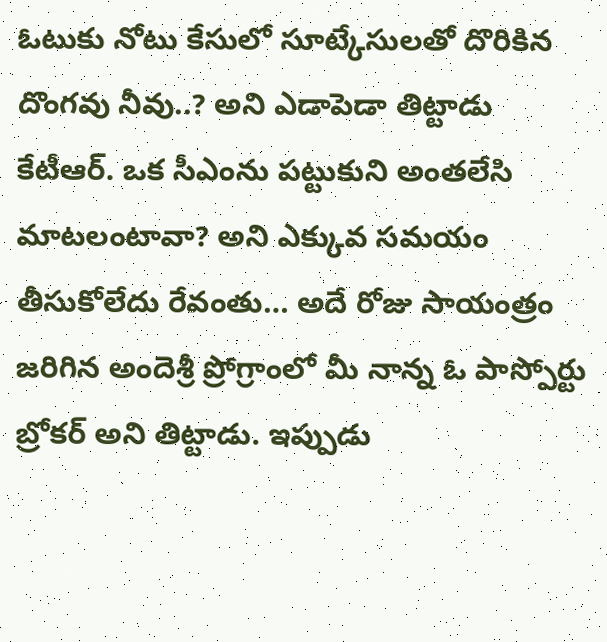ఓటుకు నోటు కేసులో సూట్కేసులతో దొరికిన దొంగవు నీవు..? అని ఎడాపెడా తిట్టాడు కేటీఆర్. ఒక సీఎంను పట్టుకుని అంతలేసి మాటలంటావా? అని ఎక్కువ సమయం తీసుకోలేదు రేవంతు… అదే రోజు సాయంత్రం జరిగిన అందెశ్రీ ప్రోగ్రాంలో మీ నాన్న ఓ పాస్పోర్టు బ్రోకర్ అని తిట్టాడు. ఇప్పుడు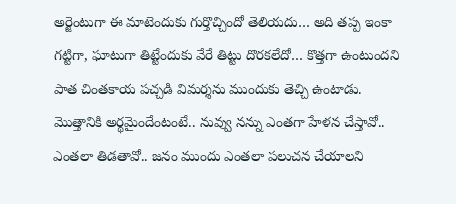అర్జెంటుగా ఈ మాటెందుకు గుర్తొచ్చిందో తెలియదు… అది తప్ప ఇంకా గట్టిగా, ఘాటుగా తిట్టేందుకు వేరే తిట్టు దొరకలేదో… కొత్తగా ఉంటుందని పాత చింతకాయ పచ్చడి విమర్శను ముందుకు తెచ్చి ఉంటాడు.
మొత్తానికి అర్థమైందేంటంటే.. నువ్వు నన్ను ఎంతగా హేళన చేస్తావో.. ఎంతలా తిడతావో.. జనం ముందు ఎంతలా పలుచన చేయాలని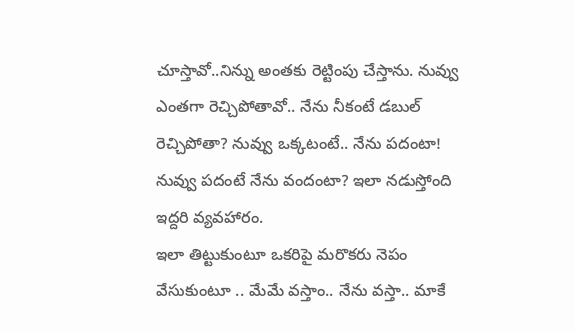చూస్తావో..నిన్ను అంతకు రెట్టింపు చేస్తాను. నువ్వు ఎంతగా రెచ్చిపోతావో.. నేను నీకంటే డబుల్ రెచ్చిపోతా? నువ్వు ఒక్కటంటే.. నేను పదంటా! నువ్వు పదంటే నేను వందంటా? ఇలా నడుస్తోంది ఇద్దరి వ్యవహారం.
ఇలా తిట్టుకుంటూ ఒకరిపై మరొకరు నెపం వేసుకుంటూ .. మేమే వస్తాం.. నేను వస్తా.. మాకే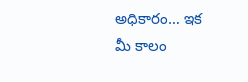అధికారం… ఇక మీ కాలం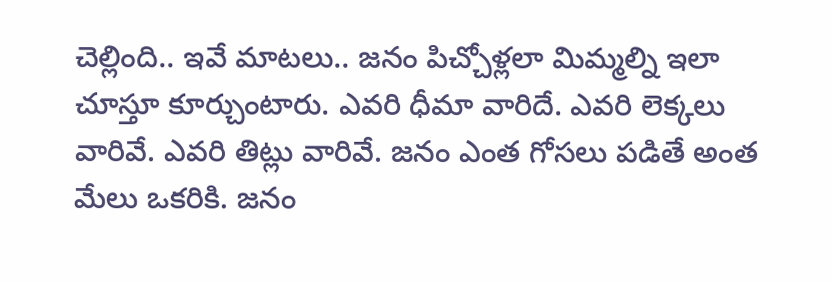చెల్లింది.. ఇవే మాటలు.. జనం పిచ్చోళ్లలా మిమ్మల్ని ఇలా చూస్తూ కూర్చుంటారు. ఎవరి ధీమా వారిదే. ఎవరి లెక్కలు వారివే. ఎవరి తిట్లు వారివే. జనం ఎంత గోసలు పడితే అంత మేలు ఒకరికి. జనం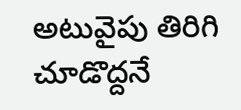అటువైపు తిరిగి చూడొద్దనే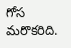గోస మరొకరిది.